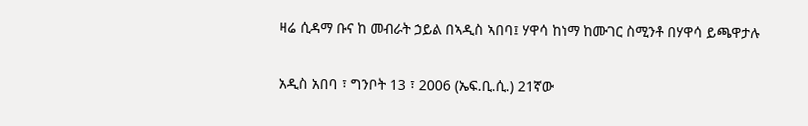ዛሬ ሲዳማ ቡና ከ መብራት ኃይል በኣዲስ ኣበባ፤ ሃዋሳ ከነማ ከሙገር ስሚንቶ በሃዋሳ ይጫዋታሉ

አዲስ አበባ ፣ ግንቦት 13 ፣ 2006 (ኤፍ.ቢ.ሲ.) 21ኛው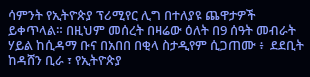ሳምንት የኢትዮጵያ ፕሪሚየር ሊግ በተለያዩ ጨዋታዎች ይቀጥላል። በዚህም መሰረት በዛሬው ዕለት በ9 ሰዓት መብራት ሃይል ከሲዳማ ቡና በአበበ በቂላ ስታዲየም ሲጋጠሙ ፥  ደደቢት ከዳሸን ቢራ ፣ የኢትዮጵያ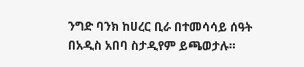ንግድ ባንክ ከሀረር ቢራ በተመሳሳይ ሰዓት በአዲስ አበባ ስታዲየም ይጫወታሉ።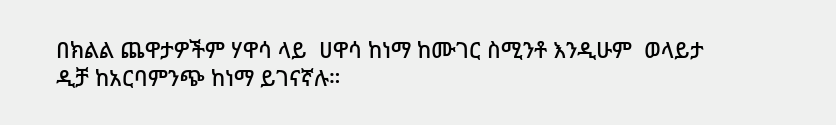በክልል ጨዋታዎችም ሃዋሳ ላይ  ሀዋሳ ከነማ ከሙገር ስሚንቶ እንዲሁም  ወላይታ ዲቻ ከአርባምንጭ ከነማ ይገናኛሉ።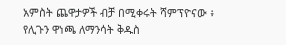አምስት ጨዋታዎች ብቻ በሚቀሩት ሻምፕዮናው ፥ የሊጉን ዋነጫ ለማንሳት ቅዱስ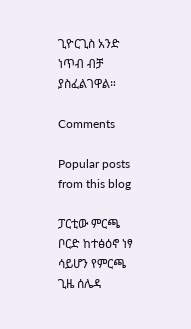ጊዮርጊስ አንድ ነጥብ ብቻ ያስፈልገዋል።

Comments

Popular posts from this blog

ፓርቲው ምርጫ ቦርድ ከተፅዕኖ ነፃ ሳይሆን የምርጫ ጊዜ ሰሌዳ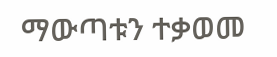ማውጣቱን ተቃወመ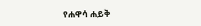የሐዋሳ ሐይቅ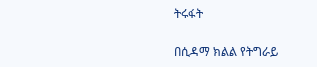ትሩፋት

በሲዳማ ክልል የትግራይ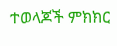ተወላጆች ምክክር